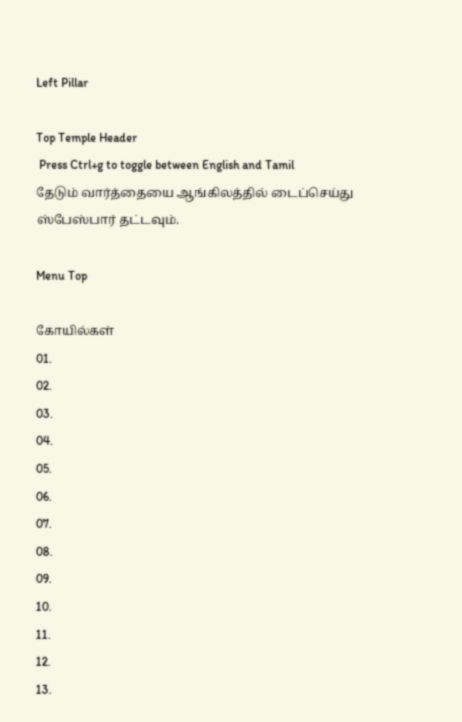Left Pillar

Top Temple Header
 Press Ctrl+g to toggle between English and Tamil
தேடும் வார்த்தையை ஆங்கிலத்தில் டைப்செய்து ஸ்பேஸ்பார் தட்டவும்.

Menu Top

கோயில்கள்
01.
02.
03.
04.
05.
06.
07.
08.
09.
10.
11.
12.
13.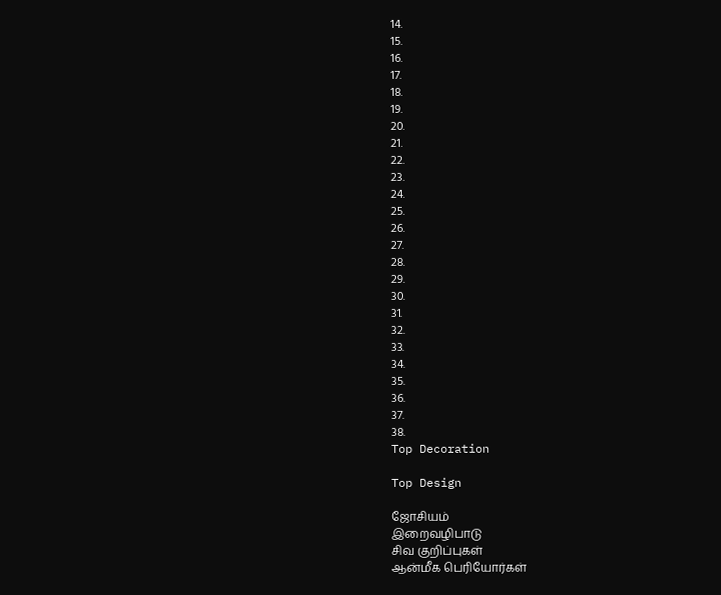14.
15.
16.
17.
18.
19.
20.
21.
22.
23.
24.
25.
26.
27.
28.
29.
30.
31.
32.
33.
34.
35.
36.
37.
38.
Top Decoration

Top Design

ஜோசியம்
இறைவழிபாடு
சிவ குறிப்புகள்
ஆன்மீக பெரியோர்கள்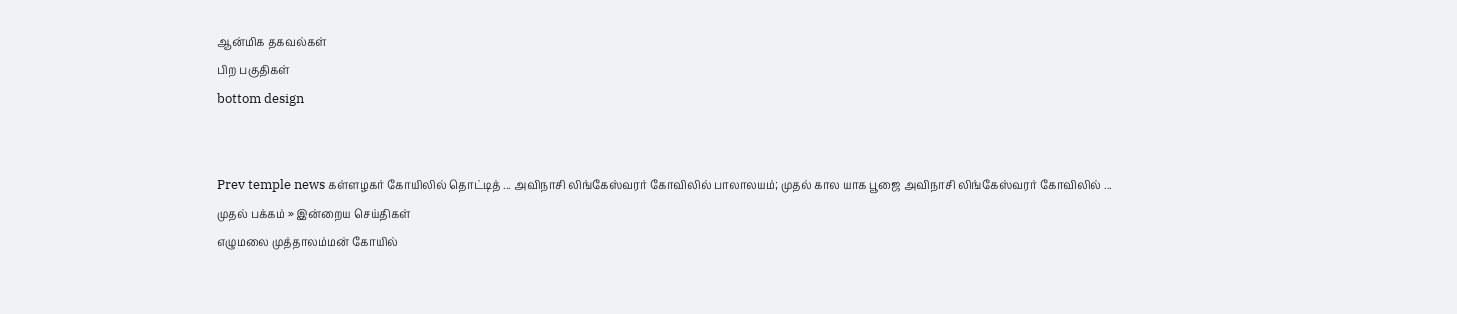ஆன்மிக தகவல்கள்
பிற பகுதிகள்
bottom design


Prev temple news கள்ளழகர் கோயிலில் தொட்டித் ... அவிநாசி லிங்கேஸ்வரர் கோவிலில் பாலாலயம்; முதல் கால யாக பூஜை அவிநாசி லிங்கேஸ்வரர் கோவிலில் ...
முதல் பக்கம் » இன்றைய செய்திகள்
எழுமலை முத்தாலம்மன் கோயில்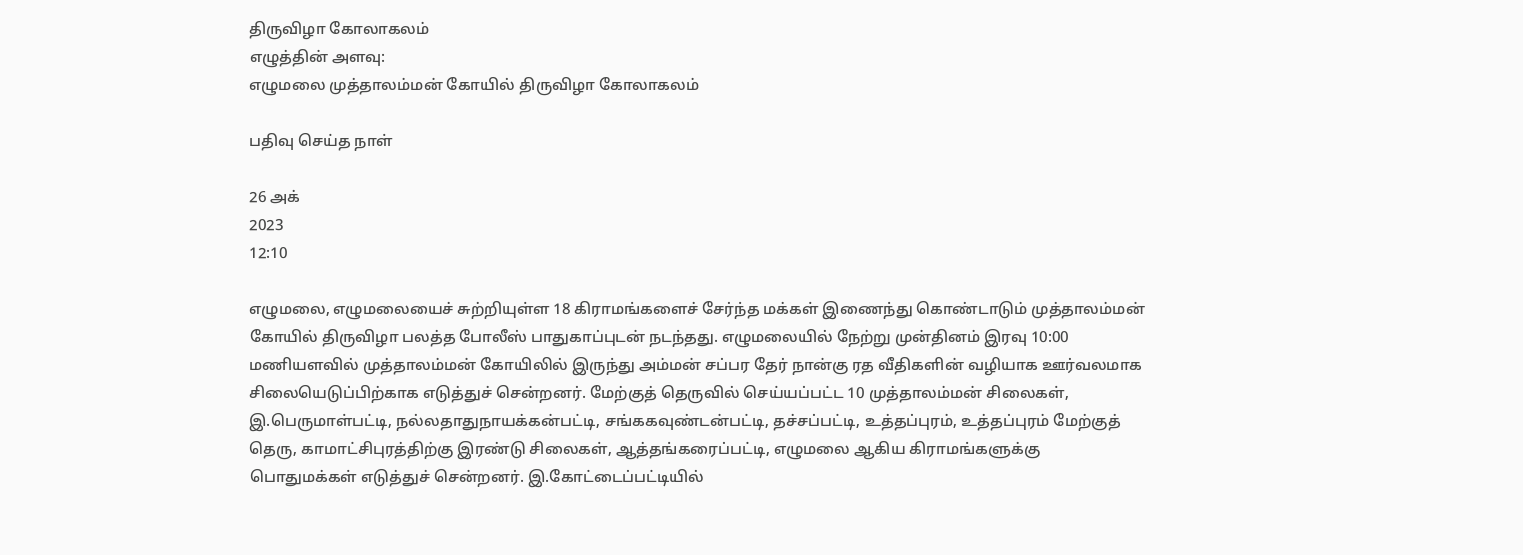திருவிழா கோலாகலம்
எழுத்தின் அளவு:
எழுமலை முத்தாலம்மன் கோயில் திருவிழா கோலாகலம்

பதிவு செய்த நாள்

26 அக்
2023
12:10

எழுமலை, எழுமலையைச் சுற்றியுள்ள 18 கிராமங்களைச் சேர்ந்த மக்கள் இணைந்து கொண்டாடும் முத்தாலம்மன் கோயில் திருவிழா பலத்த போலீஸ் பாதுகாப்புடன் நடந்தது. எழுமலையில் நேற்று முன்தினம் இரவு 10:00 மணியளவில் முத்தாலம்மன் கோயிலில் இருந்து அம்மன் சப்பர தேர் நான்கு ரத வீதிகளின் வழியாக ஊர்வலமாக சிலையெடுப்பிற்காக எடுத்துச் சென்றனர். மேற்குத் தெருவில் செய்யப்பட்ட 10 முத்தாலம்மன் சிலைகள், இ.பெருமாள்பட்டி, நல்லதாதுநாயக்கன்பட்டி, சங்ககவுண்டன்பட்டி, தச்சப்பட்டி, உத்தப்புரம், உத்தப்புரம் மேற்குத் தெரு, காமாட்சிபுரத்திற்கு இரண்டு சிலைகள், ஆத்தங்கரைப்பட்டி, எழுமலை ஆகிய கிராமங்களுக்கு பொதுமக்கள் எடுத்துச் சென்றனர். இ.கோட்டைப்பட்டியில்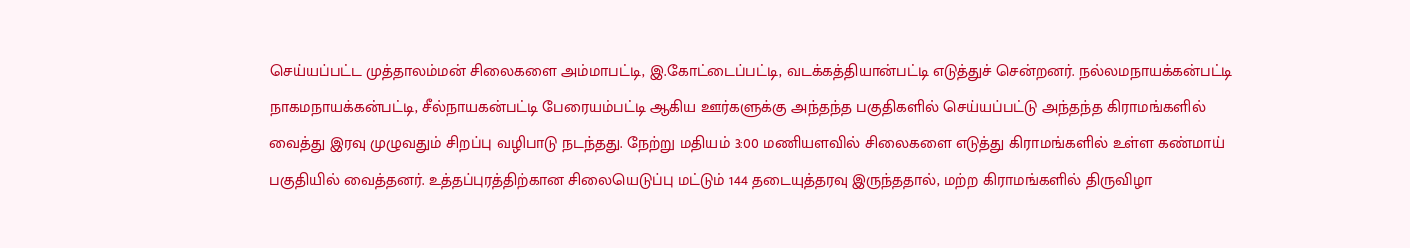செய்யப்பட்ட முத்தாலம்மன் சிலைகளை அம்மாபட்டி, இ.கோட்டைப்பட்டி, வடக்கத்தியான்பட்டி எடுத்துச் சென்றனர். நல்லமநாயக்கன்பட்டி நாகமநாயக்கன்பட்டி, சீல்நாயகன்பட்டி பேரையம்பட்டி ஆகிய ஊர்களுக்கு அந்தந்த பகுதிகளில் செய்யப்பட்டு அந்தந்த கிராமங்களில் வைத்து இரவு முழுவதும் சிறப்பு வழிபாடு நடந்தது. நேற்று மதியம் 3:00 மணியளவில் சிலைகளை எடுத்து கிராமங்களில் உள்ள கண்மாய் பகுதியில் வைத்தனர். உத்தப்புரத்திற்கான சிலையெடுப்பு மட்டும் 144 தடையுத்தரவு இருந்ததால், மற்ற கிராமங்களில் திருவிழா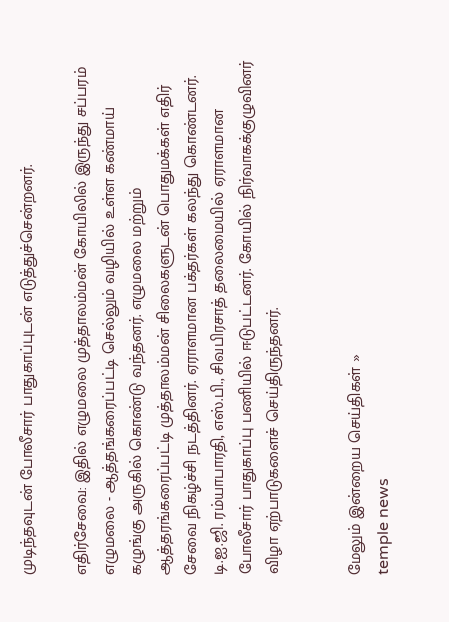முடிந்தவுடன் போலீசார் பாதுகாப்புடன் எடுத்துச்சென்றனர்.

எதிர்சேவை: இதில் எழுமலை முத்தாலம்மன் கோயிலில் இருந்து சப்பரம் எழுமலை - ஆத்தங்கரைப்பட்டி செல்லும் வழியில் உள்ள கண்மாய் கழுங்கு அருகில் கொண்டு வந்தனர். எழுமலை மற்றும் ஆத்தரங்கரைப்பட்டி முத்தாலம்மன் சிலைகளுடன் பொதுமக்கள் எதிர் சேவை நிகழ்ச்சி நடத்தினர். ஏராளமான பக்தர்கள் கலந்து கொண்டனர். டி.ஐ.ஜி. ரம்யாபாரதி, எஸ்.பி., சிவபிரசாத் தலைமையில் ஏராளமான போலீசார் பாதுகாப்பு பணியில் ஈடுபட்டனர். கோயில் நிர்வாகக்குழுவினர் விழா ஏற்பாடுகளைச் செய்திருந்தனர்.


மேலும் இன்றைய செய்திகள் »
temple news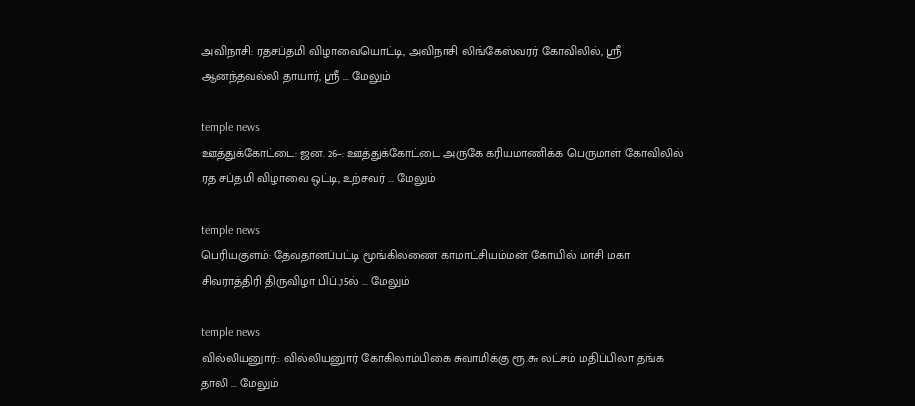அவிநாசி: ரதசப்தமி விழாவையொட்டி, அவிநாசி லிங்கேஸ்வரர் கோவிலில், ஸ்ரீ ஆனந்தவல்லி தாயார், ஸ்ரீ ... மேலும்

temple news
ஊத்துக்கோட்டை: ஜன. 26–: ஊத்துக்கோட்டை அருகே கரியமாணிக்க பெருமாள் கோவிலில் ரத சப்தமி விழாவை ஒட்டி, உற்சவர் ... மேலும்

temple news
பெரியகுளம்: தேவதானப்பட்டி மூங்கிலணை காமாட்சியம்மன் கோயில் மாசி மகா சிவராத்திரி திருவிழா பிப்.,15ல் ... மேலும்

temple news
வில்லியனுார்:: வில்லியனுார் கோகிலாம்பிகை சுவாமிக்கு ரூ.௬ லட்சம் மதிப்பிலா தங்க தாலி ... மேலும்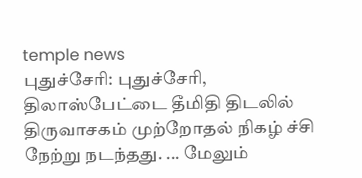temple news
புதுச்சேரி: புதுச்சேரி, திலாஸ்பேட்டை தீமிதி திடலில் திருவாசகம் முற்றோதல் நிகழ் ச்சி நேற்று நடந்தது. ... மேலும்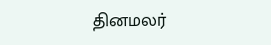தினமலர்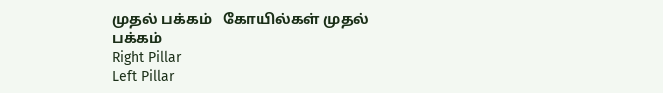முதல் பக்கம்   கோயில்கள் முதல் பக்கம்
Right Pillar
Left Pillar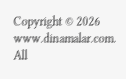Copyright © 2026 www.dinamalar.com. All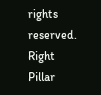rights reserved.
Right Pillar